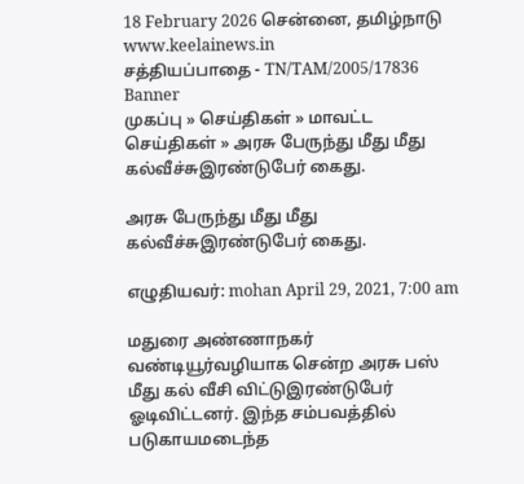18 February 2026 சென்னை, தமிழ்நாடு
www.keelainews.in
சத்தியப்பாதை - TN/TAM/2005/17836
Banner
முகப்பு » செய்திகள் » மாவட்ட செய்திகள் » அரசு பேருந்து மீது மீது கல்வீச்சுஇரண்டுபேர் கைது.

அரசு பேருந்து மீது மீது கல்வீச்சுஇரண்டுபேர் கைது.

எழுதியவர்: mohan April 29, 2021, 7:00 am

மதுரை அண்ணாநகர் வண்டியூர்வழியாக சென்ற அரசு பஸ் மீது கல் வீசி விட்டுஇரண்டுபேர் ஓடிவிட்டனர். இந்த சம்பவத்தில் படுகாயமடைந்த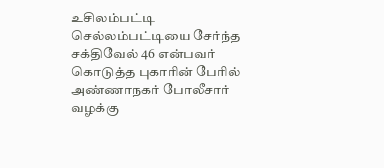உசிலம்பட்டி செல்லம்பட்டியை சேர்ந்த சக்திவேல் 46 என்பவர் கொடுத்த புகாரின் பேரில் அண்ணாநகர் போலீசார் வழக்கு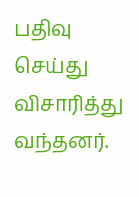பதிவு செய்து விசாரித்து வந்தனர்.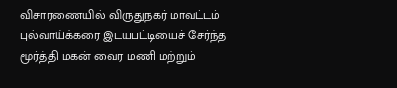விசாரணையில் விருதுநகர் மாவட்டம் புல்வாய்க்கரை இடயபட்டியைச் சேர்ந்த மூர்த்தி மகன் வைர மணி மற்றும்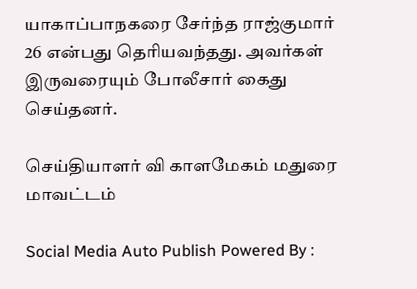யாகாப்பாநகரை சேர்ந்த ராஜ்குமார் 26 என்பது தெரியவந்தது. அவர்கள் இருவரையும் போலீசார் கைது செய்தனர்.

செய்தியாளர் வி காளமேகம் மதுரை மாவட்டம்

Social Media Auto Publish Powered By :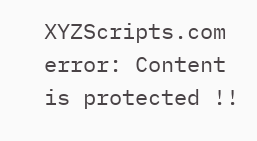XYZScripts.com
error: Content is protected !!